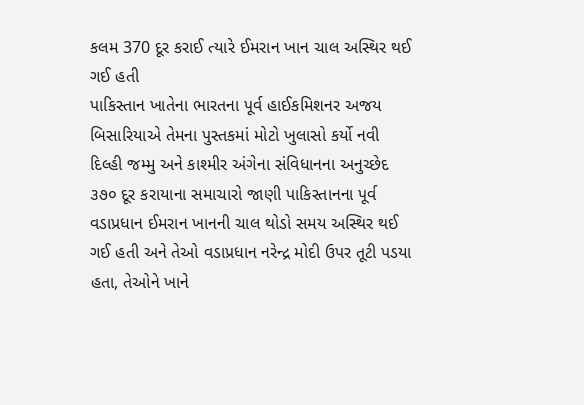કલમ 370 દૂર કરાઈ ત્યારે ઈમરાન ખાન ચાલ અસ્થિર થઈ ગઈ હતી
પાકિસ્તાન ખાતેના ભારતના પૂર્વ હાઈકમિશનર અજય બિસારિયાએ તેમના પુસ્તકમાં મોટો ખુલાસો કર્યો નવી દિલ્હી જમ્મુ અને કાશ્મીર અંગેના સંવિધાનના અનુચ્છેદ ૩૭૦ દૂર કરાયાના સમાચારો જાણી પાકિસ્તાનના પૂર્વ વડાપ્રધાન ઈમરાન ખાનની ચાલ થોડો સમય અસ્થિર થઈ ગઈ હતી અને તેઓ વડાપ્રધાન નરેન્દ્ર મોદી ઉપર તૂટી પડયા હતા, તેઓને ખાને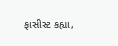ફાસીસ્ટ કહ્યા,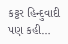કટ્ટર હિન્દુવાદી પણ કહી…